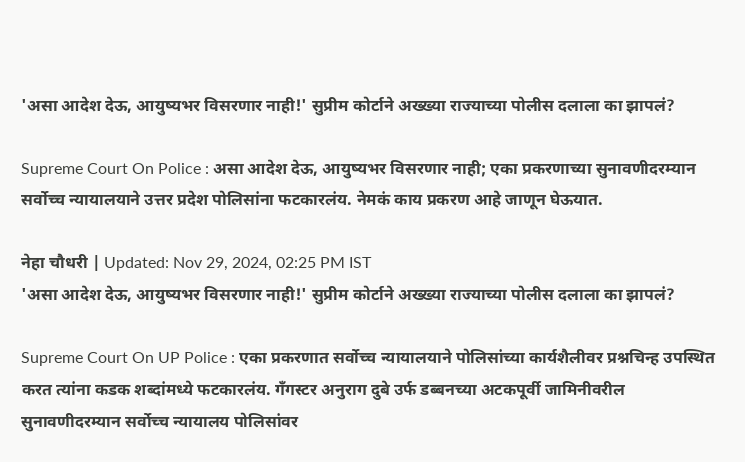'असा आदेश देऊ, आयुष्यभर विसरणार नाही!' सुप्रीम कोर्टाने अख्ख्या राज्याच्या पोलीस दलाला का झापलं?

Supreme Court On Police : असा आदेश देऊ, आयुष्यभर विसरणार नाही; एका प्रकरणाच्या सुनावणीदरम्यान सर्वोच्च न्यायालयाने उत्तर प्रदेश पोलिसांना फटकारलंय. नेमकं काय प्रकरण आहे जाणून घेऊयात.

नेहा चौधरी | Updated: Nov 29, 2024, 02:25 PM IST
'असा आदेश देऊ, आयुष्यभर विसरणार नाही!' सुप्रीम कोर्टाने अख्ख्या राज्याच्या पोलीस दलाला का झापलं?

Supreme Court On UP Police : एका प्रकरणात सर्वोच्च न्यायालयाने पोलिसांच्या कार्यशैलीवर प्रश्नचिन्ह उपस्थित करत त्यांना कडक शब्दांमध्ये फटकारलंय. गँगस्टर अनुराग दुबे उर्फ डब्बनच्या अटकपूर्वी जामिनीवरील सुनावणीदरम्यान सर्वोच्च न्यायालय पोलिसांवर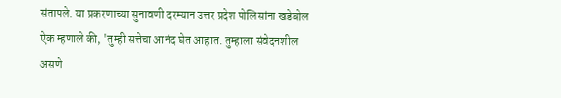संतापले. या प्रकरणाच्या सुनावणी दरम्यान उत्तर प्रदेश पोलिसांना खडेबोल ऐक म्हणाले की, 'तुम्ही सत्तेचा आनंद घेत आहात. तुम्हाला संवेदनशील असणे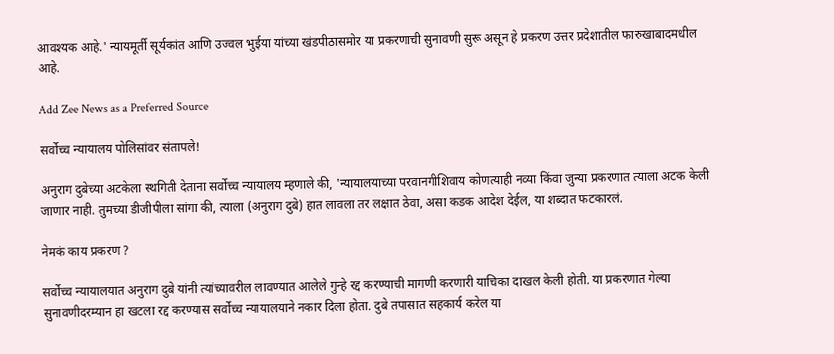आवश्यक आहे.' न्यायमूर्ती सूर्यकांत आणि उज्वल भुईया यांच्या खंडपीठासमोर या प्रकरणाची सुनावणी सुरू असून हे प्रकरण उत्तर प्रदेशातील फारुखाबादमधील आहे.

Add Zee News as a Preferred Source

सर्वोच्च न्यायालय पोलिसांवर संतापले!

अनुराग दुबेच्या अटकेला स्थगिती देताना सर्वोच्च न्यायालय म्हणाले की, 'न्यायालयाच्या परवानगीशिवाय कोणत्याही नव्या किंवा जुन्या प्रकरणात त्याला अटक केली जाणार नाही. तुमच्या डीजीपीला सांगा की, त्याला (अनुराग दुबे) हात लावला तर लक्षात ठेवा, असा कडक आदेश देईल, या शब्दात फटकारलं.

नेमकं काय प्रकरण ?

सर्वोच्च न्यायालयात अनुराग दुबे यांनी त्यांच्यावरील लावण्यात आलेले गुन्हे रद्द करण्याची मागणी करणारी याचिका दाखल केली होती. या प्रकरणात गेल्या सुनावणीदरम्यान हा खटला रद्द करण्यास सर्वोच्च न्यायालयाने नकार दिला होता. दुबे तपासात सहकार्य करेल या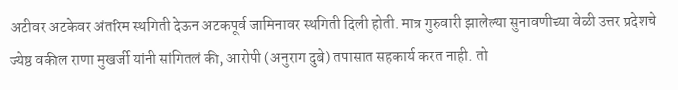अटीवर अटकेवर अंतरिम स्थगिती देऊन अटकपूर्व जामिनावर स्थगिती दिली होती. मात्र गुरुवारी झालेल्या सुनावणीच्या वेळी उत्तर प्रदेशचे ज्येष्ठ वकील राणा मुखर्जी यांनी सांगितलं की, आरोपी (अनुराग दुबे) तपासात सहकार्य करत नाही. तो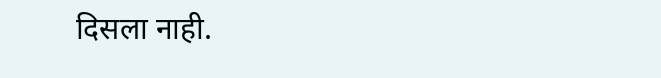दिसला नाही.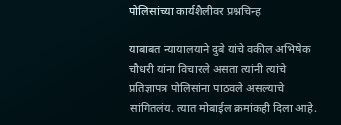पोलिसांच्या कार्यशैलीवर प्रश्नचिन्ह

याबाबत न्यायालयाने दुबे यांचे वकील अभिषेक चौधरी यांना विचारले असता त्यांनी त्यांचे प्रतिज्ञापत्र पोलिसांना पाठवले असल्याचे सांगितलंय. त्यात मोबाईल क्रमांकही दिला आहे.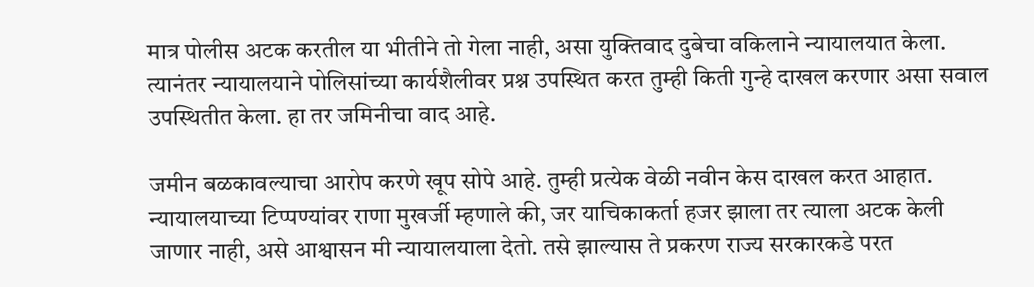मात्र पोलीस अटक करतील या भीतीने तो गेला नाही, असा युक्तिवाद दुबेचा वकिलाने न्यायालयात केला. त्यानंतर न्यायालयाने पोलिसांच्या कार्यशैलीवर प्रश्न उपस्थित करत तुम्ही किती गुन्हे दाखल करणार असा सवाल उपस्थितीत केला. हा तर जमिनीचा वाद आहे.

जमीन बळकावल्याचा आरोप करणे खूप सोपे आहे. तुम्ही प्रत्येक वेळी नवीन केस दाखल करत आहात. न्यायालयाच्या टिप्पण्यांवर राणा मुखर्जी म्हणाले की, जर याचिकाकर्ता हजर झाला तर त्याला अटक केली जाणार नाही, असे आश्वासन मी न्यायालयाला देतो. तसे झाल्यास ते प्रकरण राज्य सरकारकडे परत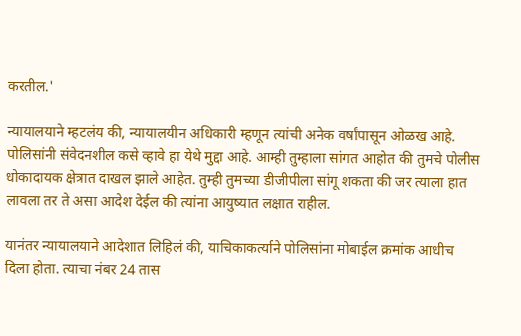करतील.'

न्यायालयाने म्हटलंय की, न्यायालयीन अधिकारी म्हणून त्यांची अनेक वर्षांपासून ओळख आहे. पोलिसांनी संवेदनशील कसे व्हावे हा येथे मुद्दा आहे. आम्ही तुम्हाला सांगत आहोत की तुमचे पोलीस धोकादायक क्षेत्रात दाखल झाले आहेत. तुम्ही तुमच्या डीजीपीला सांगू शकता की जर त्याला हात लावला तर ते असा आदेश देईल की त्यांना आयुष्यात लक्षात राहील.

यानंतर न्यायालयाने आदेशात लिहिलं की, याचिकाकर्त्याने पोलिसांना मोबाईल क्रमांक आधीच दिला होता. त्याचा नंबर 24 तास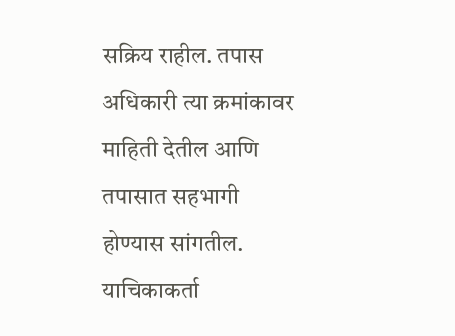सक्रिय राहील. तपास अधिकारी त्या क्रमांकावर माहिती देतील आणि तपासात सहभागी होण्यास सांगतील. याचिकाकर्ता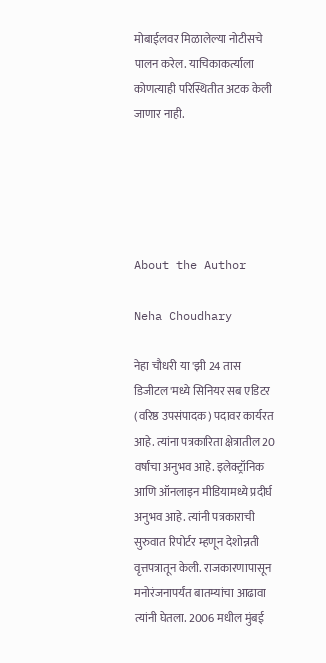मोबाईलवर मिळालेल्या नोटीसचे पालन करेल. याचिकाकर्त्याला कोणत्याही परिस्थितीत अटक केली जाणार नाही.





About the Author

Neha Choudhary

नेहा चौधरी या 'झी 24 तास डिजीटल'मध्ये सिनियर सब एडिटर (वरिष्ठ उपसंपादक) पदावर कार्यरत आहे. त्यांना पत्रकारिता क्षेत्रातील 20 वर्षांचा अनुभव आहे. इलेक्ट्रॉनिक आणि ऑनलाइन मीडियामध्ये प्रदीर्घ अनुभव आहे. त्यांनी पत्रकाराची सुरुवात रिपोर्टर म्हणून देशोन्नती वृत्तपत्रातून केली. राजकारणापासून मनोरंजनापर्यंत बातम्यांचा आढावा त्यांनी घेतला. 2006 मधील मुंबई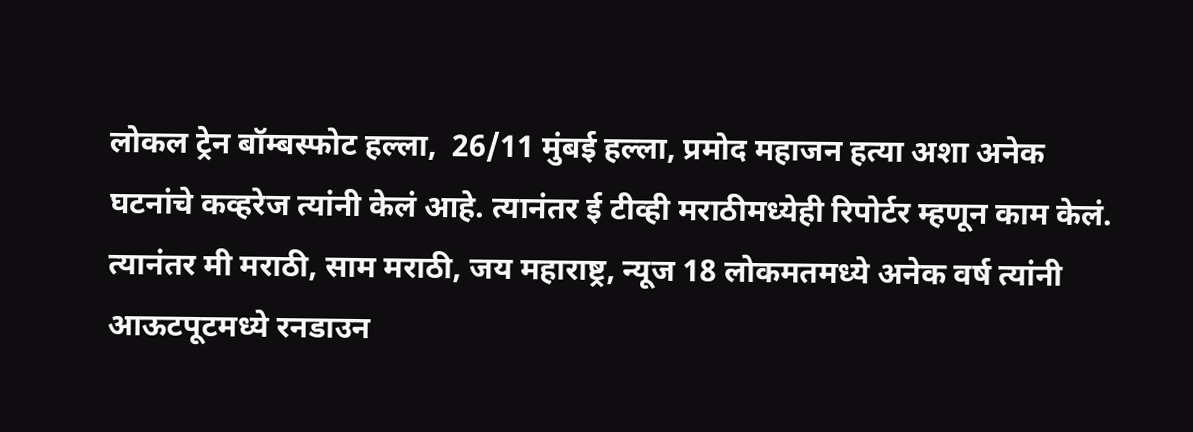लोकल ट्रेन बॉम्बस्फोट हल्ला,  26/11 मुंबई हल्ला, प्रमोद महाजन हत्या अशा अनेक घटनांचे कव्हरेज त्यांनी केलं आहे. त्यानंतर ई टीव्ही मराठीमध्येही रिपोर्टर म्हणून काम केलं. त्यानंतर मी मराठी, साम मराठी, जय महाराष्ट्र, न्यूज 18 लोकमतमध्ये अनेक वर्ष त्यांनी आऊटपूटमध्ये रनडाउन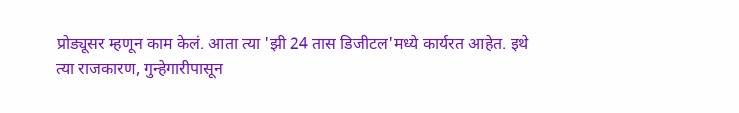प्रोड्यूसर म्हणून काम केलं. आता त्या 'झी 24 तास डिजीटल'मध्ये कार्यरत आहेत. इथे त्या राजकारण, गुन्हेगारीपासून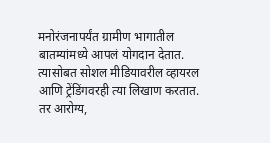मनोरंजनापर्यंत ग्रामीण भागातील बातम्यांमध्ये आपलं योगदान देतात. त्यासोबत सोशल मीडियावरील व्हायरल आणि ट्रेंडिंगवरही त्या लिखाण करतात. तर आरोग्य,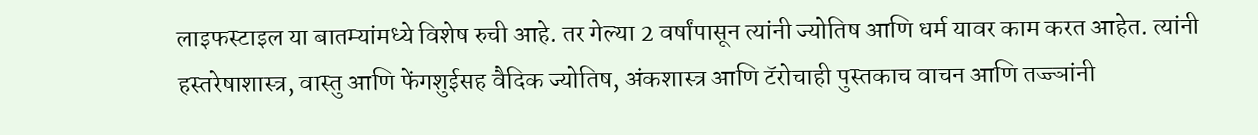लाइफस्टाइल या बातम्यांमध्ये विशेष रुची आहे. तर गेल्या 2 वर्षांपासून त्यांनी ज्योतिष आणि धर्म यावर काम करत आहेत. त्यांनी हस्तरेषाशास्त्र, वास्तु आणि फेंगशुईसह वैदिक ज्योतिष, अंकशास्त्र आणि टॅरोचाही पुस्तकाच वाचन आणि तज्ज्ञांनी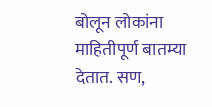बोलून लोकांना माहितीपूर्ण बातम्या देतात. सण,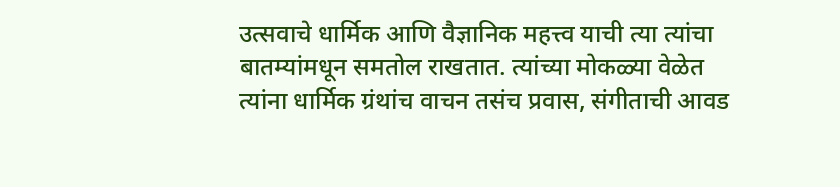उत्सवाचे धार्मिक आणि वैज्ञानिक महत्त्व याची त्या त्यांचा बातम्यांमधून समतोल राखतात. त्यांच्या मोकळ्या वेळेत त्यांना धार्मिक ग्रंथांच वाचन तसंच प्रवास, संगीताची आवड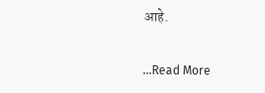आहे.

...Read More